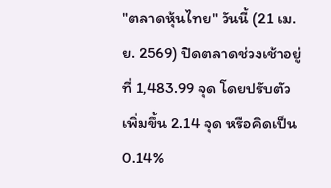"ตลาดหุ้นไทย" วันนี้ (21 เม.ย. 2569) ปิดตลาดช่วงเช้าอยู่ที่ 1,483.99 จุด โดยปรับตัวเพิ่มขึ้น 2.14 จุด หรือคิดเป็น 0.14%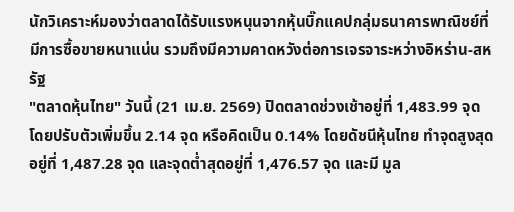นักวิเคราะห์มองว่าตลาดได้รับแรงหนุนจากหุ้นบิ๊กแคปกลุ่มธนาคารพาณิชย์ที่มีการซื้อขายหนาแน่น รวมถึงมีความคาดหวังต่อการเจรจาระหว่างอิหร่าน-สหรัฐ
"ตลาดหุ้นไทย" วันนี้ (21 เม.ย. 2569) ปิดตลาดช่วงเช้าอยู่ที่ 1,483.99 จุด โดยปรับตัวเพิ่มขึ้น 2.14 จุด หรือคิดเป็น 0.14% โดยดัชนีหุ้นไทย ทำจุดสูงสุดอยู่ที่ 1,487.28 จุด และจุดต่ำสุดอยู่ที่ 1,476.57 จุด และมี มูล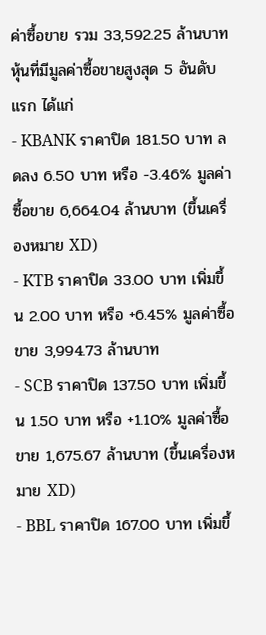ค่าซื้อขาย รวม 33,592.25 ล้านบาท
หุ้นที่มีมูลค่าซื้อขายสูงสุด 5 อันดับแรก ได้แก่
- KBANK ราคาปิด 181.50 บาท ลดลง 6.50 บาท หรือ -3.46% มูลค่าซื้อขาย 6,664.04 ล้านบาท (ขึ้นเครื่องหมาย XD)
- KTB ราคาปิด 33.00 บาท เพิ่มขึ้น 2.00 บาท หรือ +6.45% มูลค่าซื้อขาย 3,994.73 ล้านบาท
- SCB ราคาปิด 137.50 บาท เพิ่มขึ้น 1.50 บาท หรือ +1.10% มูลค่าซื้อขาย 1,675.67 ล้านบาท (ขึ้นเครื่องหมาย XD)
- BBL ราคาปิด 167.00 บาท เพิ่มขึ้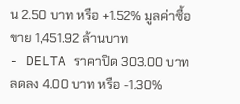น 2.50 บาท หรือ +1.52% มูลค่าซื้อขาย 1,451.92 ล้านบาท
- DELTA ราคาปิด 303.00 บาท ลดลง 4.00 บาท หรือ -1.30%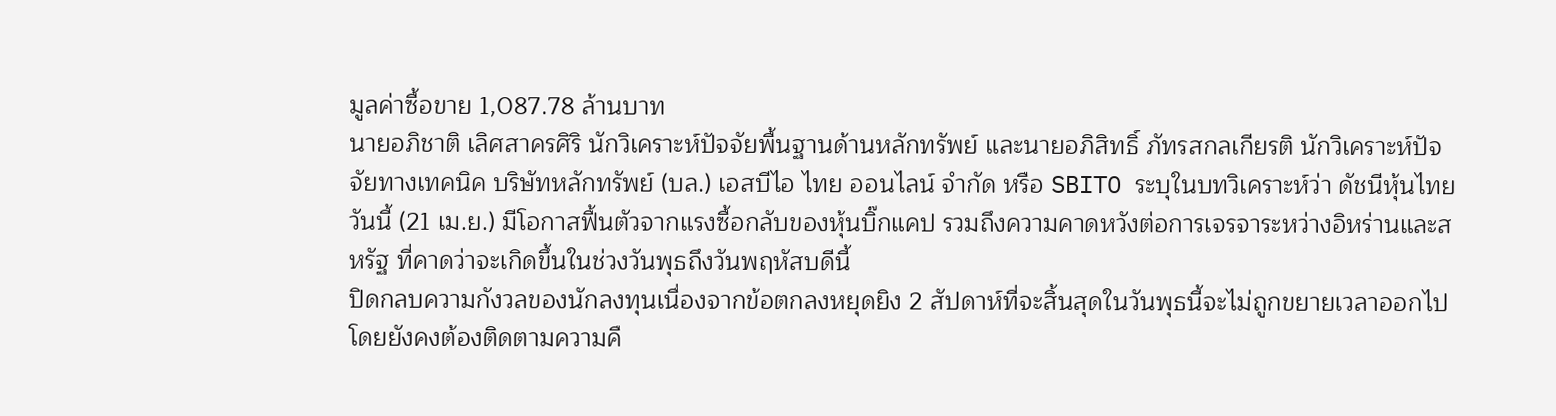มูลค่าซื้อขาย 1,087.78 ล้านบาท
นายอภิชาติ เลิศสาครศิริ นักวิเคราะห์ปัจจัยพื้นฐานด้านหลักทรัพย์ และนายอภิสิทธิ์ ภัทรสกลเกียรติ นักวิเคราะห์ปัจจัยทางเทคนิค บริษัทหลักทรัพย์ (บล.) เอสบีไอ ไทย ออนไลน์ จำกัด หรือ SBITO ระบุในบทวิเคราะห์ว่า ดัชนีหุ้นไทยวันนี้ (21 เม.ย.) มีโอกาสฟื้นตัวจากแรงซื้อกลับของหุ้นบิ๊กแคป รวมถึงความคาดหวังต่อการเจรจาระหว่างอิหร่านและสหรัฐ ที่คาดว่าจะเกิดขึ้นในช่วงวันพุธถึงวันพฤหัสบดีนี้
ปิดกลบความกังวลของนักลงทุนเนื่องจากข้อตกลงหยุดยิง 2 สัปดาห์ที่จะสิ้นสุดในวันพุธนี้จะไม่ถูกขยายเวลาออกไป โดยยังคงต้องติดตามความคื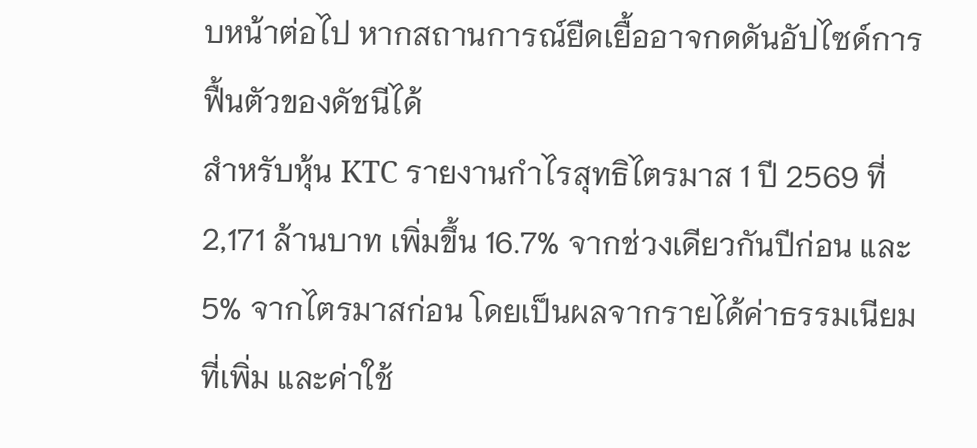บหน้าต่อไป หากสถานการณ์ยืดเยื้ออาจกดดันอัปไซด์การฟื้นตัวของดัชนีได้
สำหรับหุ้น KTC รายงานกำไรสุทธิไตรมาส 1 ปี 2569 ที่ 2,171 ล้านบาท เพิ่มขึ้น 16.7% จากช่วงเดียวกันปีก่อน และ 5% จากไตรมาสก่อน โดยเป็นผลจากรายได้ค่าธรรมเนียมที่เพิ่ม และค่าใช้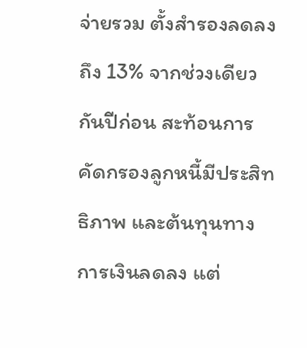จ่ายรวม ตั้งสำรองลดลงถึง 13% จากช่วงเดียวกันปีก่อน สะท้อนการคัดกรองลูกหนี้มีประสิทธิภาพ และต้นทุนทางการเงินลดลง แต่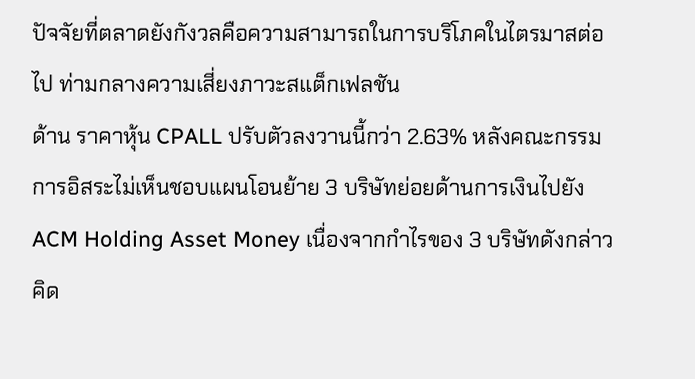ปัจจัยที่ตลาดยังกังวลคือความสามารถในการบริโภคในไตรมาสต่อไป ท่ามกลางความเสี่ยงภาวะสแต็กเฟลชัน
ด้าน ราคาหุ้น CPALL ปรับตัวลงวานนี้กว่า 2.63% หลังคณะกรรมการอิสระไม่เห็นชอบแผนโอนย้าย 3 บริษัทย่อยด้านการเงินไปยัง ACM Holding Asset Money เนื่องจากกำไรของ 3 บริษัทดังกล่าวคิด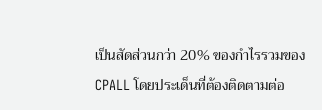เป็นสัดส่วนกว่า 20% ของกำไรรวมของ CPALL โดยประเด็นที่ต้องติดตามต่อ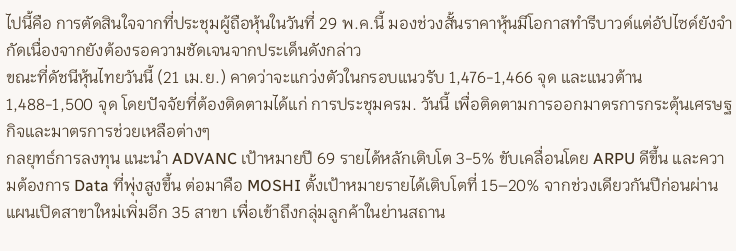ไปนี้คือ การตัดสินใจจากที่ประชุมผู้ถือหุ้นในวันที่ 29 พ.ค.นี้ มองช่วงสั้นราคาหุ้นมีโอกาสทำรีบาวด์แต่อัปไซด์ยังจำกัดเนื่องจากยังต้องรอความชัดเจนจากประเด็นดังกล่าว
ขณะที่ดัชนีหุ้นไทยวันนี้ (21 เม.ย.) คาดว่าจะแกว่งตัวในกรอบแนวรับ 1,476-1,466 จุด และแนวต้าน 1,488-1,500 จุด โดยปัจจัยที่ต้องติดตามได้แก่ การประชุมครม. วันนี้ เพื่อติดตามการออกมาตรการกระตุ้นเศรษฐกิจและมาตรการช่วยเหลือต่างๆ
กลยุทธ์การลงทุน แนะนำ ADVANC เป้าหมายปี 69 รายได้หลักเติบโต 3-5% ขับเคลื่อนโดย ARPU ดีขึ้น และความต้องการ Data ที่พุ่งสูงขึ้น ต่อมาคือ MOSHI ตั้งเป้าหมายรายได้เติบโตที่ 15–20% จากช่วงเดียวกันปีก่อนผ่านแผนเปิดสาขาใหม่เพิ่มอีก 35 สาขา เพื่อเข้าถึงกลุ่มลูกค้าในย่านสถาน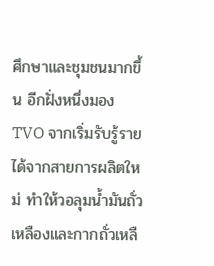ศึกษาและชุมชนมากขึ้น อีกฝั่งหนึ่งมอง TVO จากเริ่มรับรู้รายได้จากสายการผลิตใหม่ ทำให้วอลุมน้ำมันถั่วเหลืองและกากถั่วเหลื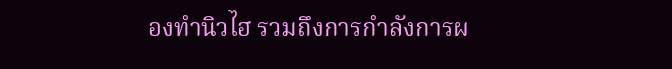องทำนิวไฮ รวมถึงการกำลังการผ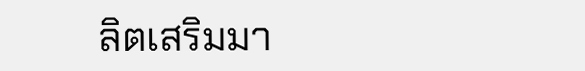ลิตเสริมมา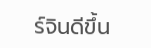ร์จินดีขึ้น